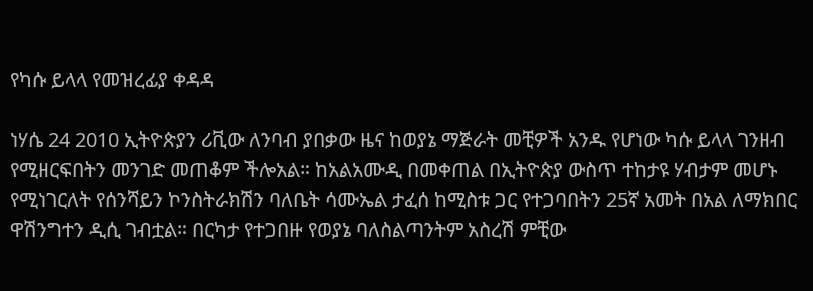የካሱ ይላላ የመዝረፊያ ቀዳዳ

ነሃሴ 24 2010 ኢትዮጵያን ሪቪው ለንባብ ያበቃው ዜና ከወያኔ ማጅራት መቺዎች አንዱ የሆነው ካሱ ይላላ ገንዘብ የሚዘርፍበትን መንገድ መጠቆም ችሎአል። ከአልአሙዲ በመቀጠል በኢትዮጵያ ውስጥ ተከታዩ ሃብታም መሆኑ የሚነገርለት የሰንሻይን ኮንስትራክሽን ባለቤት ሳሙኤል ታፈሰ ከሚስቱ ጋር የተጋባበትን 25ኛ አመት በአል ለማክበር ዋሽንግተን ዲሲ ገብቷል። በርካታ የተጋበዙ የወያኔ ባለስልጣንትም አስረሽ ምቺው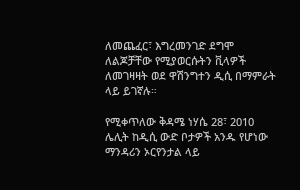ለመጨፈር፣ እግረመንገድ ደግሞ ለልጆቻቸው የሚያወርሱትን ቪላዎች ለመገዛዛት ወደ ዋሽንግተን ዲሲ በማምራት ላይ ይገኛሉ።

የሚቀጥለው ቅዳሜ ነሃሴ 28፣ 2010 ሌሊት ከዲሲ ውድ ቦታዎች አንዱ የሆነው ማንዳሪን ኦርየንታል ላይ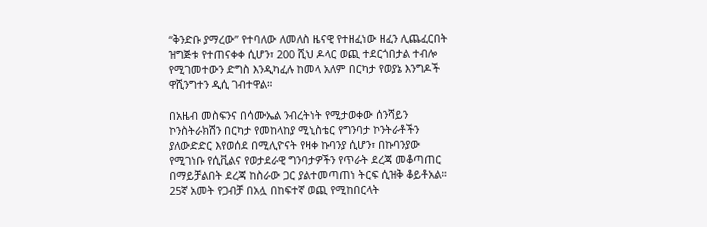“ቅንድቡ ያማረው” የተባለው ለመለስ ዜናዊ የተዘፈነው ዘፈን ሊጨፈርበት ዝግጅቱ የተጠናቀቀ ሲሆን፣ 200 ሺህ ዶላር ወጪ ተደርጎበታል ተብሎ የሚገመተውን ድግስ እንዲካፈሉ ከመላ አለም በርካታ የወያኔ እንግዶች ዋሺንግተን ዲሲ ገብተዋል።

በአዜብ መስፍንና በሳሙኤል ንብረትነት የሚታወቀው ሰንሻይን ኮንስትራክሽን በርካታ የመከላከያ ሚኒስቴር የግንባታ ኮንትራቶችን ያለውድድር እየወሰደ በሚሊዮናት የዛቀ ኩባንያ ሲሆን፣ በኩባንያው የሚገነቡ የሲቪልና የወታደራዊ ግንባታዎችን የጥራት ደረጃ መቆጣጠር በማይቻልበት ደረጃ ከስራው ጋር ያልተመጣጠነ ትርፍ ሲዝቅ ቆይቶአል። 25ኛ አመት የጋብቻ በአሏ በከፍተኛ ወጪ የሚከበርላት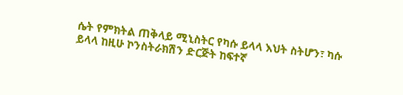ሴት የምክትል ጠቅላይ ሚኒስትር የካሱ ይላላ እህት ስትሆን፣ ካሱ ይላላ ከዚሁ ኮንስትራክሽን ድርጅት ከፍተኛ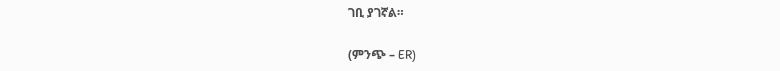ገቢ ያገኛል።

(ምንጭ – ER)